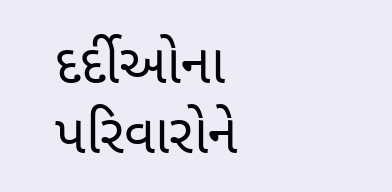દર્દીઓના પરિવારોને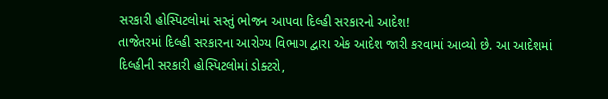સરકારી હોસ્પિટલોમાં સસ્તું ભોજન આપવા દિલ્હી સરકારનો આદેશ!
તાજેતરમાં દિલ્હી સરકારના આરોગ્ય વિભાગ દ્વારા એક આદેશ જારી કરવામાં આવ્યો છે. આ આદેશમાં દિલ્હીની સરકારી હોસ્પિટલોમાં ડોક્ટરો,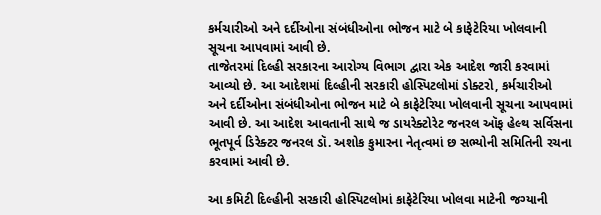કર્મચારીઓ અને દર્દીઓના સંબંધીઓના ભોજન માટે બે કાફેટેરિયા ખોલવાની સૂચના આપવામાં આવી છે.
તાજેતરમાં દિલ્હી સરકારના આરોગ્ય વિભાગ દ્વારા એક આદેશ જારી કરવામાં આવ્યો છે. આ આદેશમાં દિલ્હીની સરકારી હોસ્પિટલોમાં ડોક્ટરો, કર્મચારીઓ અને દર્દીઓના સંબંધીઓના ભોજન માટે બે કાફેટેરિયા ખોલવાની સૂચના આપવામાં આવી છે. આ આદેશ આવતાની સાથે જ ડાયરેક્ટોરેટ જનરલ ઑફ હેલ્થ સર્વિસના ભૂતપૂર્વ ડિરેક્ટર જનરલ ડૉ. અશોક કુમારના નેતૃત્વમાં છ સભ્યોની સમિતિની રચના કરવામાં આવી છે.

આ કમિટી દિલ્હીની સરકારી હોસ્પિટલોમાં કાફેટેરિયા ખોલવા માટેની જગ્યાની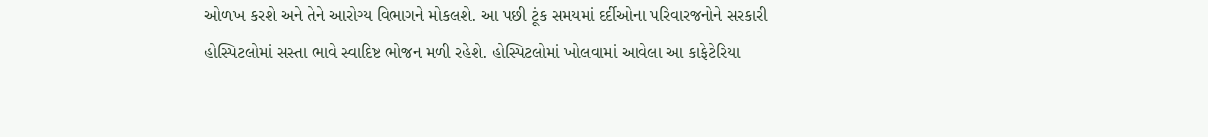ઓળખ કરશે અને તેને આરોગ્ય વિભાગને મોકલશે. આ પછી ટૂંક સમયમાં દર્દીઓના પરિવારજનોને સરકારી હોસ્પિટલોમાં સસ્તા ભાવે સ્વાદિષ્ટ ભોજન મળી રહેશે. હોસ્પિટલોમાં ખોલવામાં આવેલા આ કાફેટેરિયા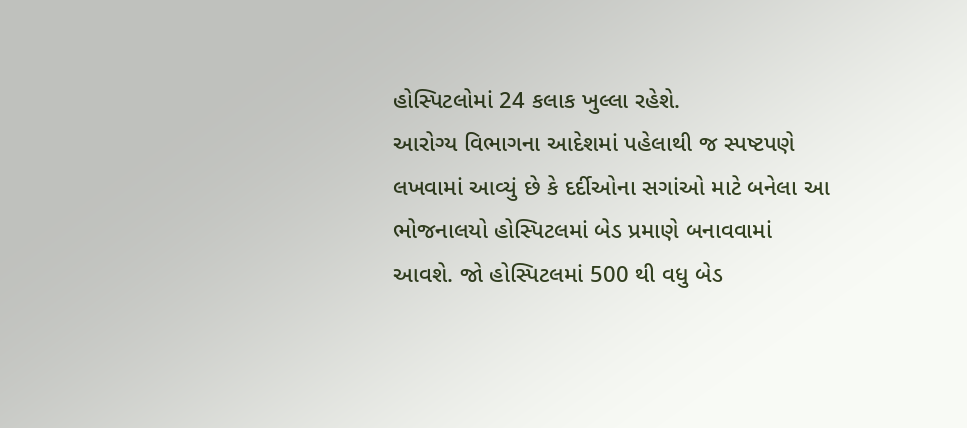હોસ્પિટલોમાં 24 કલાક ખુલ્લા રહેશે.
આરોગ્ય વિભાગના આદેશમાં પહેલાથી જ સ્પષ્ટપણે લખવામાં આવ્યું છે કે દર્દીઓના સગાંઓ માટે બનેલા આ ભોજનાલયો હોસ્પિટલમાં બેડ પ્રમાણે બનાવવામાં આવશે. જો હોસ્પિટલમાં 500 થી વધુ બેડ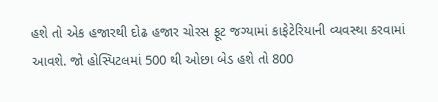હશે તો એક હજારથી દોઢ હજાર ચોરસ ફૂટ જગ્યામાં કાફેટેરિયાની વ્યવસ્થા કરવામાં આવશે. જો હોસ્પિટલમાં 500 થી ઓછા બેડ હશે તો 800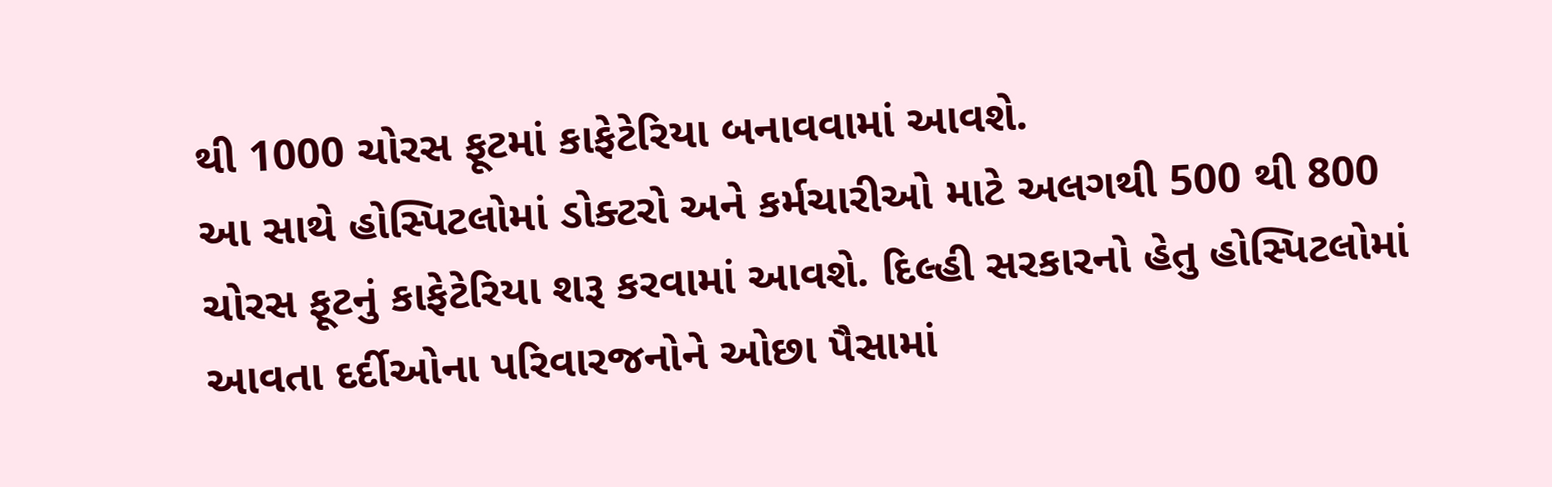થી 1000 ચોરસ ફૂટમાં કાફેટેરિયા બનાવવામાં આવશે.
આ સાથે હોસ્પિટલોમાં ડોક્ટરો અને કર્મચારીઓ માટે અલગથી 500 થી 800 ચોરસ ફૂટનું કાફેટેરિયા શરૂ કરવામાં આવશે. દિલ્હી સરકારનો હેતુ હોસ્પિટલોમાં આવતા દર્દીઓના પરિવારજનોને ઓછા પૈસામાં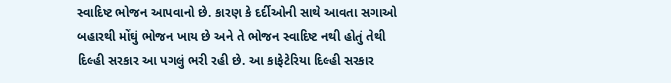સ્વાદિષ્ટ ભોજન આપવાનો છે. કારણ કે દર્દીઓની સાથે આવતા સગાઓ બહારથી મોંઘું ભોજન ખાય છે અને તે ભોજન સ્વાદિષ્ટ નથી હોતું તેથી દિલ્હી સરકાર આ પગલું ભરી રહી છે. આ કાફેટેરિયા દિલ્હી સરકાર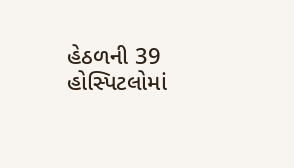હેઠળની 39 હોસ્પિટલોમાં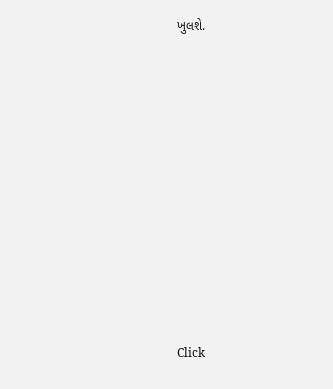ખુલશે.












Click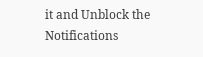it and Unblock the Notifications